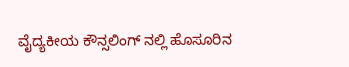ವೈದ್ಯಕೀಯ ಕೌನ್ಸಲಿಂಗ್ ನಲ್ಲಿ ಹೊಸೂರಿನ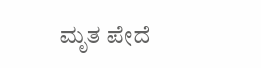ಮೃತ ಪೇದೆ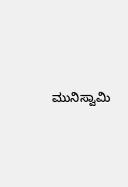ಮುನಿಸ್ವಾಮಿ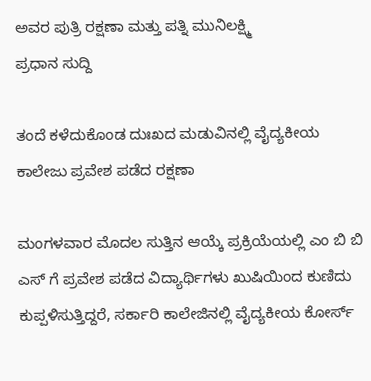ಅವರ ಪುತ್ರಿ ರಕ್ಷಣಾ ಮತ್ತು ಪತ್ನಿ ಮುನಿಲಕ್ಷ್ಮಿ
ಪ್ರಧಾನ ಸುದ್ದಿ

ತಂದೆ ಕಳೆದುಕೊಂಡ ದುಃಖದ ಮಡುವಿನಲ್ಲಿ ವೈದ್ಯಕೀಯ ಕಾಲೇಜು ಪ್ರವೇಶ ಪಡೆದ ರಕ್ಷಣಾ

ಮಂಗಳವಾರ ಮೊದಲ ಸುತ್ತಿನ ಆಯ್ಕೆ ಪ್ರಕ್ರಿಯೆಯಲ್ಲಿ ಎಂ ಬಿ ಬಿ ಎಸ್ ಗೆ ಪ್ರವೇಶ ಪಡೆದ ವಿದ್ಯಾರ್ಥಿಗಳು ಖುಷಿಯಿಂದ ಕುಣಿದು ಕುಪ್ಪಳಿಸುತ್ತಿದ್ದರೆ, ಸರ್ಕಾರಿ ಕಾಲೇಜಿನಲ್ಲಿ ವೈದ್ಯಕೀಯ ಕೋರ್ಸ್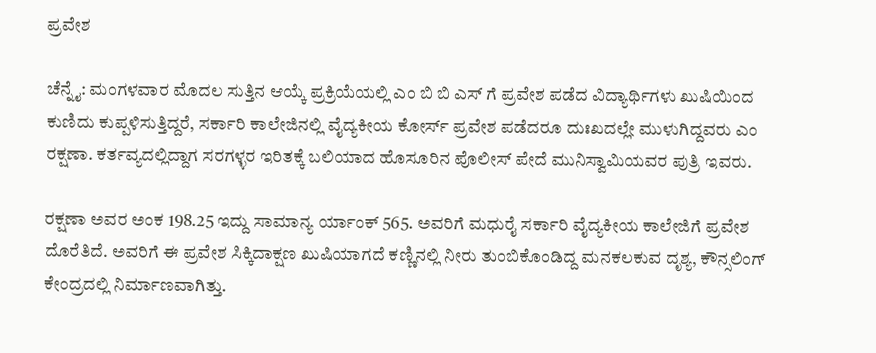ಪ್ರವೇಶ

ಚೆನ್ನೈ: ಮಂಗಳವಾರ ಮೊದಲ ಸುತ್ತಿನ ಆಯ್ಕೆ ಪ್ರಕ್ರಿಯೆಯಲ್ಲಿ ಎಂ ಬಿ ಬಿ ಎಸ್ ಗೆ ಪ್ರವೇಶ ಪಡೆದ ವಿದ್ಯಾರ್ಥಿಗಳು ಖುಷಿಯಿಂದ ಕುಣಿದು ಕುಪ್ಪಳಿಸುತ್ತಿದ್ದರೆ, ಸರ್ಕಾರಿ ಕಾಲೇಜಿನಲ್ಲಿ ವೈದ್ಯಕೀಯ ಕೋರ್ಸ್ ಪ್ರವೇಶ ಪಡೆದರೂ ದುಃಖದಲ್ಲೇ ಮುಳುಗಿದ್ದವರು ಎಂ ರಕ್ಷಣಾ. ಕರ್ತವ್ಯದಲ್ಲಿದ್ದಾಗ ಸರಗಳ್ಳರ ಇರಿತಕ್ಕೆ ಬಲಿಯಾದ ಹೊಸೂರಿನ ಪೊಲೀಸ್ ಪೇದೆ ಮುನಿಸ್ವಾಮಿಯವರ ಪುತ್ರಿ ಇವರು.

ರಕ್ಷಣಾ ಅವರ ಅಂಕ 198.25 ಇದ್ದು ಸಾಮಾನ್ಯ ರ್ಯಾಂಕ್ 565. ಅವರಿಗೆ ಮಧುರೈ ಸರ್ಕಾರಿ ವೈದ್ಯಕೀಯ ಕಾಲೇಜಿಗೆ ಪ್ರವೇಶ ದೊರೆತಿದೆ. ಅವರಿಗೆ ಈ ಪ್ರವೇಶ ಸಿಕ್ಕಿದಾಕ್ಷಣ ಖುಷಿಯಾಗದೆ ಕಣ್ಣಿನಲ್ಲಿ ನೀರು ತುಂಬಿಕೊಂಡಿದ್ದ ಮನಕಲಕುವ ದೃಶ್ಯ, ಕೌನ್ಸಲಿಂಗ್ ಕೇಂದ್ರದಲ್ಲಿ ನಿರ್ಮಾಣವಾಗಿತ್ತು.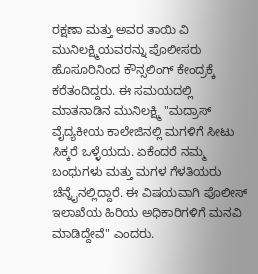ರಕ್ಷಣಾ ಮತ್ತು ಅವರ ತಾಯಿ ವಿ ಮುನಿಲಕ್ಷ್ಮಿಯವರನ್ನು ಪೊಲೀಸರು ಹೊಸೂರಿನಿಂದ ಕೌನ್ಸಲಿಂಗ್ ಕೇಂದ್ರಕ್ಕೆ ಕರೆತಂದಿದ್ದರು. ಈ ಸಮಯದಲ್ಲಿ ಮಾತನಾಡಿನ ಮುನಿಲಕ್ಷ್ಮಿ "ಮದ್ರಾಸ್ ವೈದ್ಯಕೀಯ ಕಾಲೇಜಿನಲ್ಲಿ ಮಗಳಿಗೆ ಸೀಟು ಸಿಕ್ಕರೆ ಒಳ್ಳೆಯದು. ಏಕೆಂದರೆ ನಮ್ಮ ಬಂಧುಗಳು ಮತ್ತು ಮಗಳ ಗೆಳತಿಯರು ಚೆನ್ನೈನಲ್ಲಿದ್ದಾರೆ. ಈ ವಿಷಯವಾಗಿ ಪೊಲೀಸ್ ಇಲಾಖೆಯ ಹಿರಿಯ ಅಧಿಕಾರಿಗಳಿಗೆ ಮನವಿ ಮಾಡಿದ್ದೇವೆ" ಎಂದರು.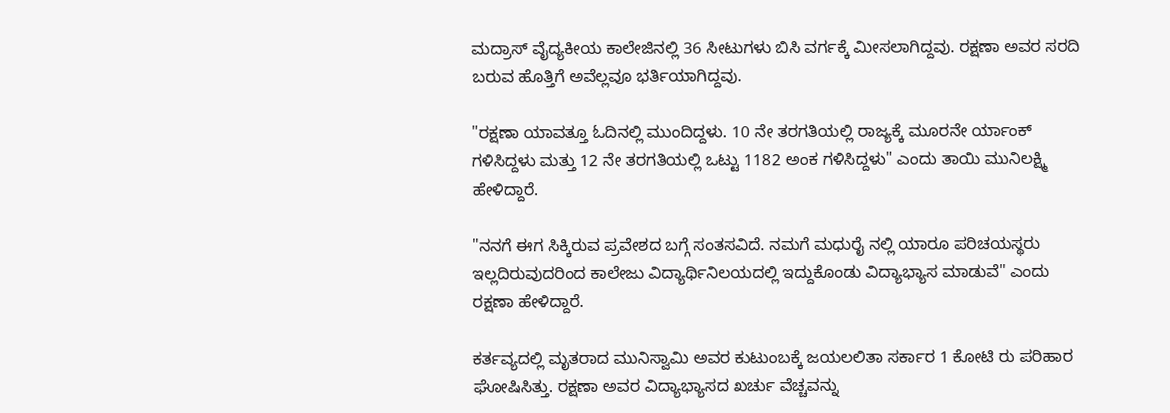ಮದ್ರಾಸ್ ವೈದ್ಯಕೀಯ ಕಾಲೇಜಿನಲ್ಲಿ 36 ಸೀಟುಗಳು ಬಿಸಿ ವರ್ಗಕ್ಕೆ ಮೀಸಲಾಗಿದ್ದವು. ರಕ್ಷಣಾ ಅವರ ಸರದಿ ಬರುವ ಹೊತ್ತಿಗೆ ಅವೆಲ್ಲವೂ ಭರ್ತಿಯಾಗಿದ್ದವು.

"ರಕ್ಷಣಾ ಯಾವತ್ತೂ ಓದಿನಲ್ಲಿ ಮುಂದಿದ್ದಳು. 10 ನೇ ತರಗತಿಯಲ್ಲಿ ರಾಜ್ಯಕ್ಕೆ ಮೂರನೇ ರ್ಯಾಂಕ್ ಗಳಿಸಿದ್ದಳು ಮತ್ತು 12 ನೇ ತರಗತಿಯಲ್ಲಿ ಒಟ್ಟು 1182 ಅಂಕ ಗಳಿಸಿದ್ದಳು" ಎಂದು ತಾಯಿ ಮುನಿಲಕ್ಷ್ಮಿ ಹೇಳಿದ್ದಾರೆ.

"ನನಗೆ ಈಗ ಸಿಕ್ಕಿರುವ ಪ್ರವೇಶದ ಬಗ್ಗೆ ಸಂತಸವಿದೆ. ನಮಗೆ ಮಧುರೈ ನಲ್ಲಿ ಯಾರೂ ಪರಿಚಯಸ್ಥರು ಇಲ್ಲದಿರುವುದರಿಂದ ಕಾಲೇಜು ವಿದ್ಯಾರ್ಥಿನಿಲಯದಲ್ಲಿ ಇದ್ದುಕೊಂಡು ವಿದ್ಯಾಭ್ಯಾಸ ಮಾಡುವೆ" ಎಂದು ರಕ್ಷಣಾ ಹೇಳಿದ್ದಾರೆ.

ಕರ್ತವ್ಯದಲ್ಲಿ ಮೃತರಾದ ಮುನಿಸ್ವಾಮಿ ಅವರ ಕುಟುಂಬಕ್ಕೆ ಜಯಲಲಿತಾ ಸರ್ಕಾರ 1 ಕೋಟಿ ರು ಪರಿಹಾರ ಘೋಷಿಸಿತ್ತು. ರಕ್ಷಣಾ ಅವರ ವಿದ್ಯಾಭ್ಯಾಸದ ಖರ್ಚು ವೆಚ್ಚವನ್ನು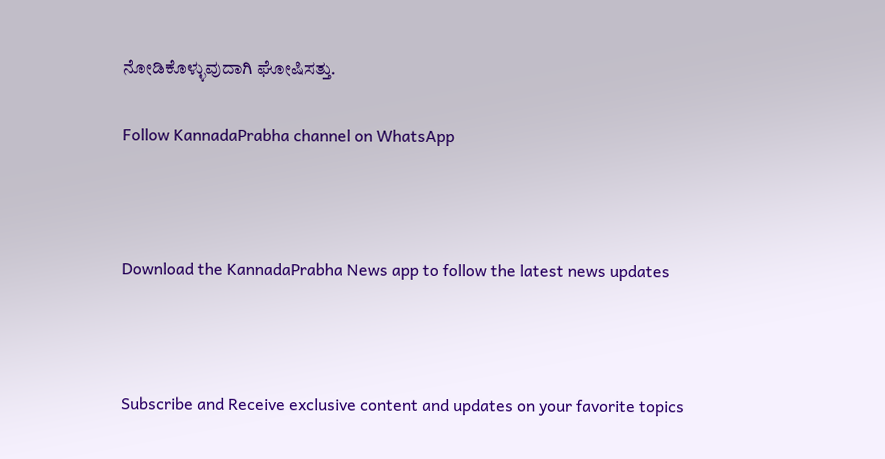ನೋಡಿಕೊಳ್ಳುವುದಾಗಿ ಘೋಷಿಸತ್ತು.

Follow KannadaPrabha channel on WhatsApp



Download the KannadaPrabha News app to follow the latest news updates



Subscribe and Receive exclusive content and updates on your favorite topics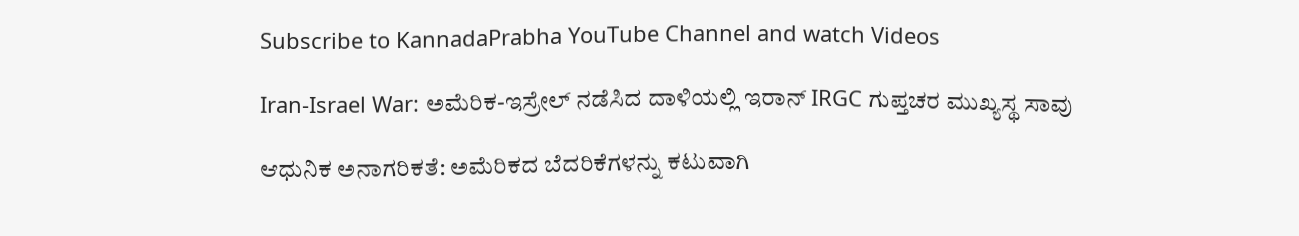Subscribe to KannadaPrabha YouTube Channel and watch Videos

Iran-Israel War: ಅಮೆರಿಕ-ಇಸ್ರೇಲ್ ನಡೆಸಿದ ದಾಳಿಯಲ್ಲಿ ಇರಾನ್ IRGC ಗುಪ್ತಚರ ಮುಖ್ಯಸ್ಥ ಸಾವು

ಆಧುನಿಕ ಅನಾಗರಿಕತೆ: ಅಮೆರಿಕದ ಬೆದರಿಕೆಗಳನ್ನು ಕಟುವಾಗಿ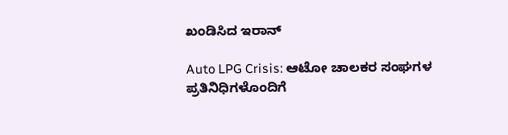ಖಂಡಿಸಿದ ಇರಾನ್

Auto LPG Crisis: ಆಟೋ ಚಾಲಕರ ಸಂಘಗಳ ಪ್ರತಿನಿಧಿಗಳೊಂದಿಗೆ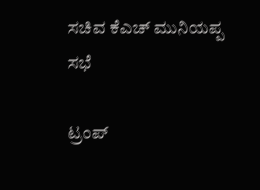ಸಚಿವ ಕೆಎಚ್ ಮುನಿಯಪ್ಪ ಸಭೆ

ಟ್ರಂಪ್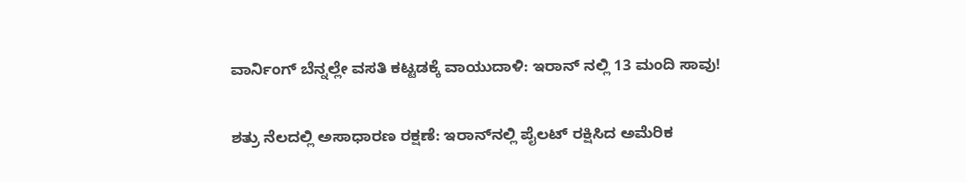ವಾರ್ನಿಂಗ್ ಬೆನ್ನಲ್ಲೇ ವಸತಿ ಕಟ್ಟಡಕ್ಕೆ ವಾಯುದಾಳಿ: ಇರಾನ್ ನಲ್ಲಿ 13 ಮಂದಿ ಸಾವು!

ಶತ್ರು ನೆಲದಲ್ಲಿ ಅಸಾಧಾರಣ ರಕ್ಷಣೆ: ಇರಾನ್‌ನಲ್ಲಿ ಪೈಲಟ್ ರಕ್ಷಿಸಿದ ಅಮೆರಿಕ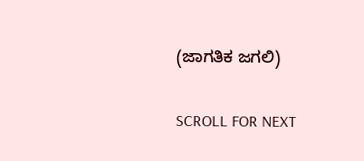(ಜಾಗತಿಕ ಜಗಲಿ)

SCROLL FOR NEXT